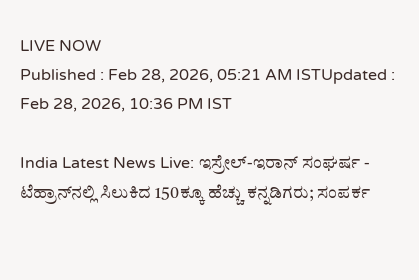LIVE NOW
Published : Feb 28, 2026, 05:21 AM ISTUpdated : Feb 28, 2026, 10:36 PM IST

India Latest News Live: ಇಸ್ರೇಲ್-ಇರಾನ್ ಸಂಘರ್ಷ - ಟೆಹ್ರಾನ್‌ನಲ್ಲಿ ಸಿಲುಕಿದ 150ಕ್ಕೂ ಹೆಚ್ಚು ಕನ್ನಡಿಗರು; ಸಂಪರ್ಕ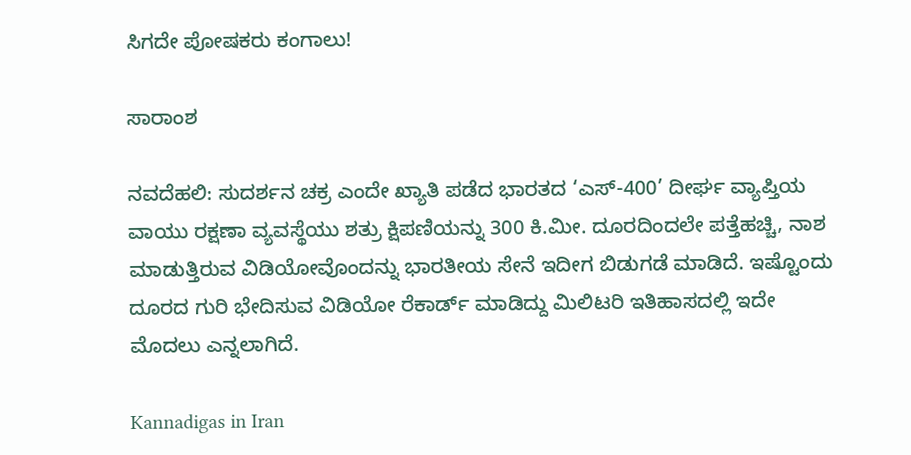ಸಿಗದೇ ಪೋಷಕರು ಕಂಗಾಲು!

ಸಾರಾಂಶ

ನವದೆಹಲಿ: ಸುದರ್ಶನ ಚಕ್ರ ಎಂದೇ ಖ್ಯಾತಿ ಪಡೆದ ಭಾರತದ ‘ಎಸ್‌-400’ ದೀರ್ಘ ವ್ಯಾಪ್ತಿಯ ವಾಯು ರಕ್ಷಣಾ ವ್ಯವಸ್ಥೆಯು ಶತ್ರು ಕ್ಷಿಪಣಿಯನ್ನು 300 ಕಿ.ಮೀ. ದೂರದಿಂದಲೇ ಪತ್ತೆಹಚ್ಚಿ, ನಾಶ ಮಾಡುತ್ತಿರುವ ವಿಡಿಯೋವೊಂದನ್ನು ಭಾರತೀಯ ಸೇನೆ ಇದೀಗ ಬಿಡುಗಡೆ ಮಾಡಿದೆ. ಇಷ್ಟೊಂದು ದೂರದ ಗುರಿ ಭೇದಿಸುವ ವಿಡಿಯೋ ರೆಕಾರ್ಡ್‌ ಮಾಡಿದ್ದು ಮಿಲಿಟರಿ ಇತಿಹಾಸದಲ್ಲಿ ಇದೇ ಮೊದಲು ಎನ್ನಲಾಗಿದೆ.

Kannadigas in Iran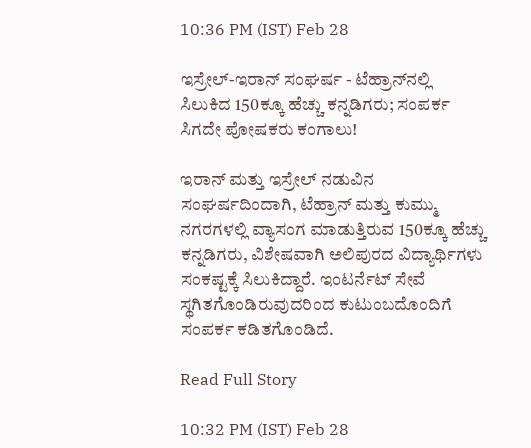10:36 PM (IST) Feb 28

ಇಸ್ರೇಲ್-ಇರಾನ್ ಸಂಘರ್ಷ - ಟೆಹ್ರಾನ್‌ನಲ್ಲಿ ಸಿಲುಕಿದ 150ಕ್ಕೂ ಹೆಚ್ಚು ಕನ್ನಡಿಗರು; ಸಂಪರ್ಕ ಸಿಗದೇ ಪೋಷಕರು ಕಂಗಾಲು!

ಇರಾನ್ ಮತ್ತು ಇಸ್ರೇಲ್ ನಡುವಿನ ಸಂಘರ್ಷದಿಂದಾಗಿ, ಟೆಹ್ರಾನ್ ಮತ್ತು ಕುಮ್ಮು ನಗರಗಳಲ್ಲಿ ವ್ಯಾಸಂಗ ಮಾಡುತ್ತಿರುವ 150ಕ್ಕೂ ಹೆಚ್ಚು ಕನ್ನಡಿಗರು, ವಿಶೇಷವಾಗಿ ಅಲಿಪುರದ ವಿದ್ಯಾರ್ಥಿಗಳು ಸಂಕಷ್ಟಕ್ಕೆ ಸಿಲುಕಿದ್ದಾರೆ. ಇಂಟರ್ನೆಟ್ ಸೇವೆ ಸ್ಥಗಿತಗೊಂಡಿರುವುದರಿಂದ ಕುಟುಂಬದೊಂದಿಗೆ ಸಂಪರ್ಕ ಕಡಿತಗೊಂಡಿದೆ.

Read Full Story

10:32 PM (IST) Feb 28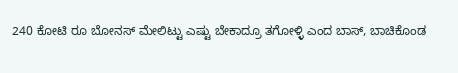240 ಕೋಟಿ ರೂ ಬೋನಸ್ ಮೇಲಿಟ್ಟು ಎಷ್ಟು ಬೇಕಾದ್ರೂ ತಗೋಳ್ಳಿ ಎಂದ ಬಾಸ್, ಬಾಚಿಕೊಂಡ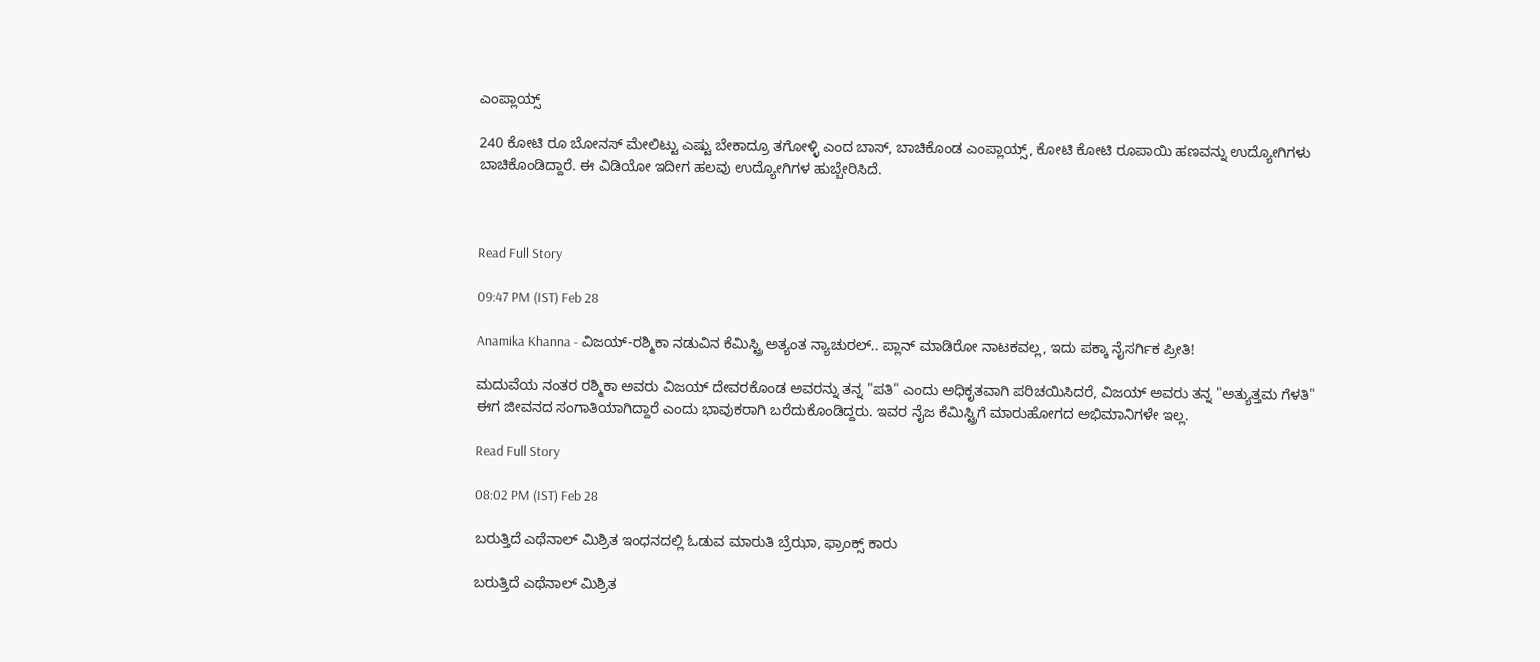ಎಂಪ್ಲಾಯ್ಸ್

240 ಕೋಟಿ ರೂ ಬೋನಸ್ ಮೇಲಿಟ್ಟು ಎಷ್ಟು ಬೇಕಾದ್ರೂ ತಗೋಳ್ಳಿ ಎಂದ ಬಾಸ್, ಬಾಚಿಕೊಂಡ ಎಂಪ್ಲಾಯ್ಸ್, ಕೋಟಿ ಕೋಟಿ ರೂಪಾಯಿ ಹಣವನ್ನು ಉದ್ಯೋಗಿಗಳು ಬಾಚಿಕೊಂಡಿದ್ದಾರೆ. ಈ ವಿಡಿಯೋ ಇದೀಗ ಹಲವು ಉದ್ಯೋಗಿಗಳ ಹುಬ್ಬೇರಿಸಿದೆ.



Read Full Story

09:47 PM (IST) Feb 28

Anamika Khanna - ವಿಜಯ್-ರಶ್ಮಿಕಾ ನಡುವಿನ ಕೆಮಿಸ್ಟ್ರಿ ಅತ್ಯಂತ ನ್ಯಾಚುರಲ್.. ಪ್ಲಾನ್ ಮಾಡಿರೋ ನಾಟಕವಲ್ಲ, ಇದು ಪಕ್ಕಾ ನೈಸರ್ಗಿಕ ಪ್ರೀತಿ!

ಮದುವೆಯ ನಂತರ ರಶ್ಮಿಕಾ ಅವರು ವಿಜಯ್ ದೇವರಕೊಂಡ ಅವರನ್ನು ತನ್ನ "ಪತಿ" ಎಂದು ಅಧಿಕೃತವಾಗಿ ಪರಿಚಯಿಸಿದರೆ, ವಿಜಯ್ ಅವರು ತನ್ನ "ಅತ್ಯುತ್ತಮ ಗೆಳತಿ" ಈಗ ಜೀವನದ ಸಂಗಾತಿಯಾಗಿದ್ದಾರೆ ಎಂದು ಭಾವುಕರಾಗಿ ಬರೆದುಕೊಂಡಿದ್ದರು. ಇವರ ನೈಜ ಕೆಮಿಸ್ಟ್ರಿಗೆ ಮಾರುಹೋಗದ ಅಭಿಮಾನಿಗಳೇ ಇಲ್ಲ.

Read Full Story

08:02 PM (IST) Feb 28

ಬರುತ್ತಿದೆ ಎಥೆನಾಲ್ ಮಿಶ್ರಿತ ಇಂಧನದಲ್ಲಿ ಓಡುವ ಮಾರುತಿ ಬ್ರೆಝಾ, ಫ್ರಾಂಕ್ಸ್ ಕಾರು

ಬರುತ್ತಿದೆ ಎಥೆನಾಲ್ ಮಿಶ್ರಿತ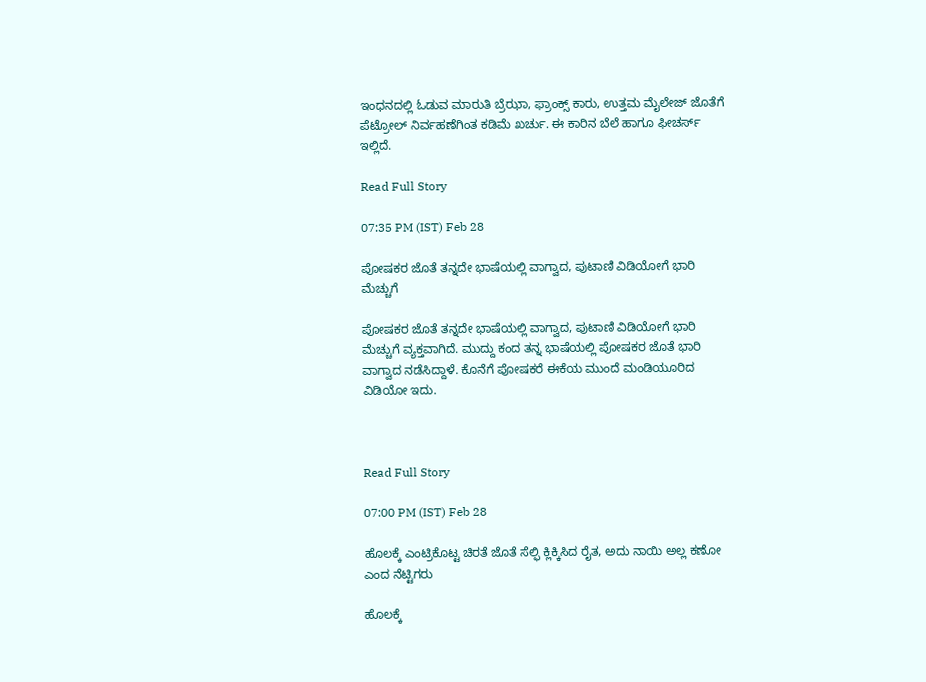ಇಂಧನದಲ್ಲಿ ಓಡುವ ಮಾರುತಿ ಬ್ರೆಝಾ, ಫ್ರಾಂಕ್ಸ್ ಕಾರು, ಉತ್ತಮ ಮೈಲೇಜ್ ಜೊತೆಗೆ ಪೆಟ್ರೋಲ್‌ ನಿರ್ವಹಣೆಗಿಂತ ಕಡಿಮೆ ಖರ್ಚು. ಈ ಕಾರಿನ ಬೆಲೆ ಹಾಗೂ ಫೀಚರ್ಸ್ ಇಲ್ಲಿದೆ.

Read Full Story

07:35 PM (IST) Feb 28

ಪೋಷಕರ ಜೊತೆ ತನ್ನದೇ ಭಾಷೆಯಲ್ಲಿ ವಾಗ್ವಾದ, ಪುಟಾಣಿ ವಿಡಿಯೋಗೆ ಭಾರಿ ಮೆಚ್ಚುಗೆ

ಪೋಷಕರ ಜೊತೆ ತನ್ನದೇ ಭಾಷೆಯಲ್ಲಿ ವಾಗ್ವಾದ, ಪುಟಾಣಿ ವಿಡಿಯೋಗೆ ಭಾರಿ ಮೆಚ್ಚುಗೆ ವ್ಯಕ್ತವಾಗಿದೆ. ಮುದ್ದು ಕಂದ ತನ್ನ ಭಾಷೆಯಲ್ಲಿ ಪೋಷಕರ ಜೊತೆ ಭಾರಿ ವಾಗ್ವಾದ ನಡೆಸಿದ್ದಾಳೆ. ಕೊನೆಗೆ ಪೋಷಕರೆ ಈಕೆಯ ಮುಂದೆ ಮಂಡಿಯೂರಿದ ವಿಡಿಯೋ ಇದು.



Read Full Story

07:00 PM (IST) Feb 28

ಹೊಲಕ್ಕೆ ಎಂಟ್ರಿಕೊಟ್ಟ ಚಿರತೆ ಜೊತೆ ಸೆಲ್ಫಿ ಕ್ಲಿಕ್ಕಿಸಿದ ರೈತ, ಅದು ನಾಯಿ ಅಲ್ಲ ಕಣೋ ಎಂದ ನೆಟ್ಟಿಗರು

ಹೊಲಕ್ಕೆ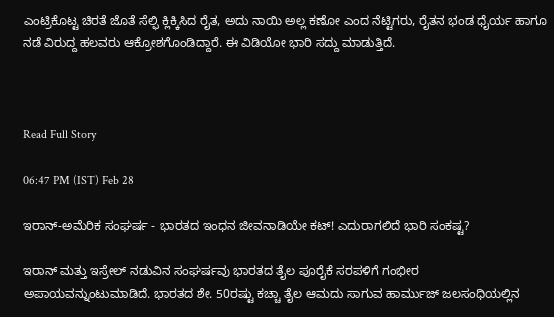ಎಂಟ್ರಿಕೊಟ್ಟ ಚಿರತೆ ಜೊತೆ ಸೆಲ್ಫಿ ಕ್ಲಿಕ್ಕಿಸಿದ ರೈತ, ಅದು ನಾಯಿ ಅಲ್ಲ ಕಣೋ ಎಂದ ನೆಟ್ಟಿಗರು, ರೈತನ ಭಂಡ ಧೈರ್ಯ ಹಾಗೂ ನಡೆ ವಿರುದ್ದ ಹಲವರು ಆಕ್ರೋಶಗೊಂಡಿದ್ದಾರೆ. ಈ ವಿಡಿಯೋ ಭಾರಿ ಸದ್ದು ಮಾಡುತ್ತಿದೆ.



Read Full Story

06:47 PM (IST) Feb 28

ಇರಾನ್-ಅಮೆರಿಕ ಸಂಘರ್ಷ - ಭಾರತದ ಇಂಧನ ಜೀವನಾಡಿಯೇ ಕಟ್! ಎದುರಾಗಲಿದೆ ಭಾರಿ ಸಂಕಷ್ಟ?

ಇರಾನ್ ಮತ್ತು ಇಸ್ರೇಲ್ ನಡುವಿನ ಸಂಘರ್ಷವು ಭಾರತದ ತೈಲ ಪೂರೈಕೆ ಸರಪಳಿಗೆ ಗಂಭೀರ ಅಪಾಯವನ್ನುಂಟುಮಾಡಿದೆ. ಭಾರತದ ಶೇ. 50ರಷ್ಟು ಕಚ್ಚಾ ತೈಲ ಆಮದು ಸಾಗುವ ಹಾರ್ಮುಜ್ ಜಲಸಂಧಿಯಲ್ಲಿನ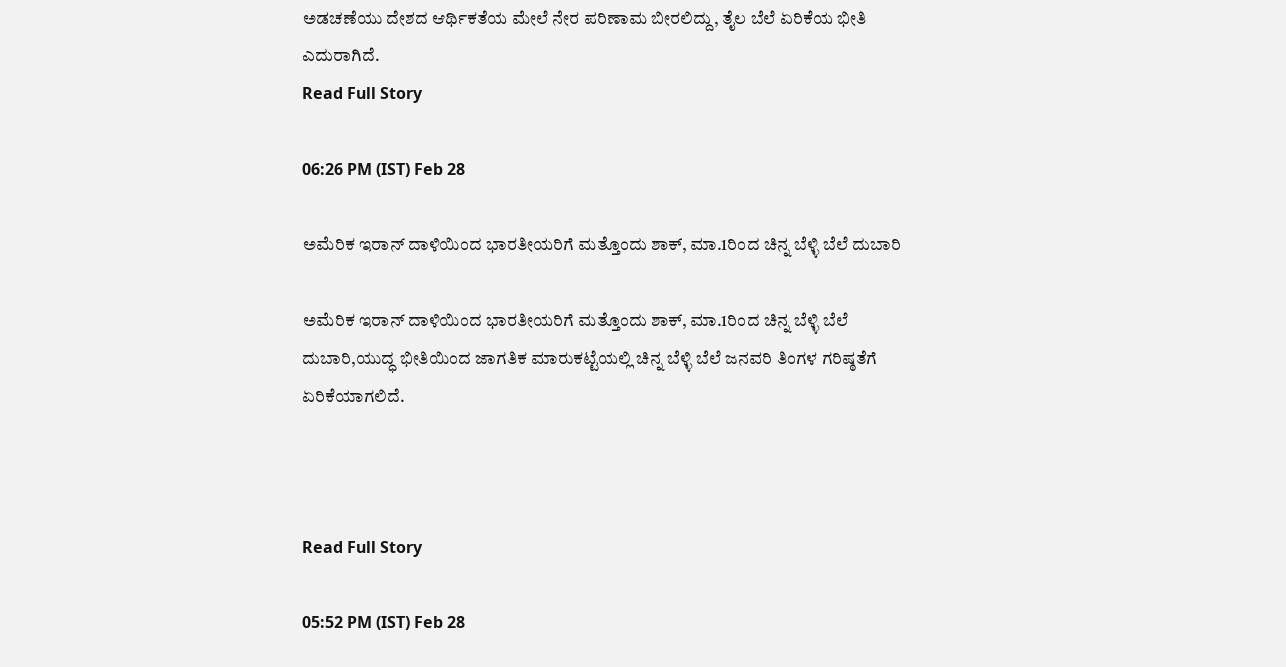ಅಡಚಣೆಯು ದೇಶದ ಆರ್ಥಿಕತೆಯ ಮೇಲೆ ನೇರ ಪರಿಣಾಮ ಬೀರಲಿದ್ದು, ತೈಲ ಬೆಲೆ ಏರಿಕೆಯ ಭೀತಿ ಎದುರಾಗಿದೆ.
Read Full Story

06:26 PM (IST) Feb 28

ಅಮೆರಿಕ ಇರಾನ್ ದಾಳಿಯಿಂದ ಭಾರತೀಯರಿಗೆ ಮತ್ತೊಂದು ಶಾಕ್, ಮಾ.1ರಿಂದ ಚಿನ್ನ ಬೆಳ್ಳಿ ಬೆಲೆ ದುಬಾರಿ

ಅಮೆರಿಕ ಇರಾನ್ ದಾಳಿಯಿಂದ ಭಾರತೀಯರಿಗೆ ಮತ್ತೊಂದು ಶಾಕ್, ಮಾ.1ರಿಂದ ಚಿನ್ನ ಬೆಳ್ಳಿ ಬೆಲೆ ದುಬಾರಿ,ಯುದ್ಧ ಭೀತಿಯಿಂದ ಜಾಗತಿಕ ಮಾರುಕಟ್ಟೆಯಲ್ಲಿ ಚಿನ್ನ ಬೆಳ್ಳಿ ಬೆಲೆ ಜನವರಿ ತಿಂಗಳ ಗರಿಷ್ಠತೆಗೆ ಏರಿಕೆಯಾಗಲಿದೆ.



Read Full Story

05:52 PM (IST) Feb 28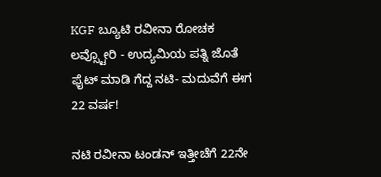KGF ಬ್ಯೂಟಿ ರವೀನಾ ರೋಚಕ ಲವ್ಸ್ಟೋರಿ - ಉದ್ಯಮಿಯ ಪತ್ನಿ ಜೊತೆ ಫೈಟ್ ಮಾಡಿ ಗೆದ್ದ ನಟಿ- ಮದುವೆಗೆ ಈಗ 22 ವರ್ಷ!

ನಟಿ ರವೀನಾ ಟಂಡನ್ ಇತ್ತೀಚೆಗೆ 22ನೇ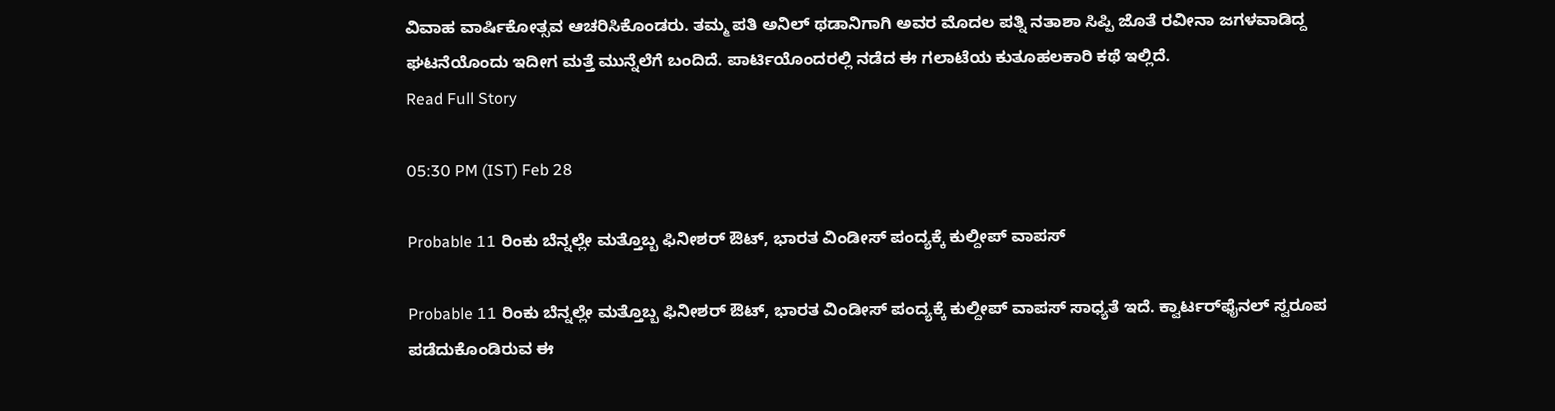ವಿವಾಹ ವಾರ್ಷಿಕೋತ್ಸವ ಆಚರಿಸಿಕೊಂಡರು. ತಮ್ಮ ಪತಿ ಅನಿಲ್ ಥಡಾನಿಗಾಗಿ ಅವರ ಮೊದಲ ಪತ್ನಿ ನತಾಶಾ ಸಿಪ್ಪಿ ಜೊತೆ ರವೀನಾ ಜಗಳವಾಡಿದ್ದ ಘಟನೆಯೊಂದು ಇದೀಗ ಮತ್ತೆ ಮುನ್ನೆಲೆಗೆ ಬಂದಿದೆ. ಪಾರ್ಟಿಯೊಂದರಲ್ಲಿ ನಡೆದ ಈ ಗಲಾಟೆಯ ಕುತೂಹಲಕಾರಿ ಕಥೆ ಇಲ್ಲಿದೆ.
Read Full Story

05:30 PM (IST) Feb 28

Probable 11 ರಿಂಕು ಬೆನ್ನಲ್ಲೇ ಮತ್ತೊಬ್ಬ ಫಿನೀಶರ್ ಔಟ್, ಭಾರತ ವಿಂಡೀಸ್ ಪಂದ್ಯಕ್ಕೆ ಕುಲ್ದೀಪ್ ವಾಪಸ್

Probable 11 ರಿಂಕು ಬೆನ್ನಲ್ಲೇ ಮತ್ತೊಬ್ಬ ಫಿನೀಶರ್ ಔಟ್, ಭಾರತ ವಿಂಡೀಸ್ ಪಂದ್ಯಕ್ಕೆ ಕುಲ್ದೀಪ್ ವಾಪಸ್ ಸಾಧ್ಯತೆ ಇದೆ. ಕ್ವಾರ್ಟರ್‌ಫೈನಲ್ ಸ್ವರೂಪ ಪಡೆದುಕೊಂಡಿರುವ ಈ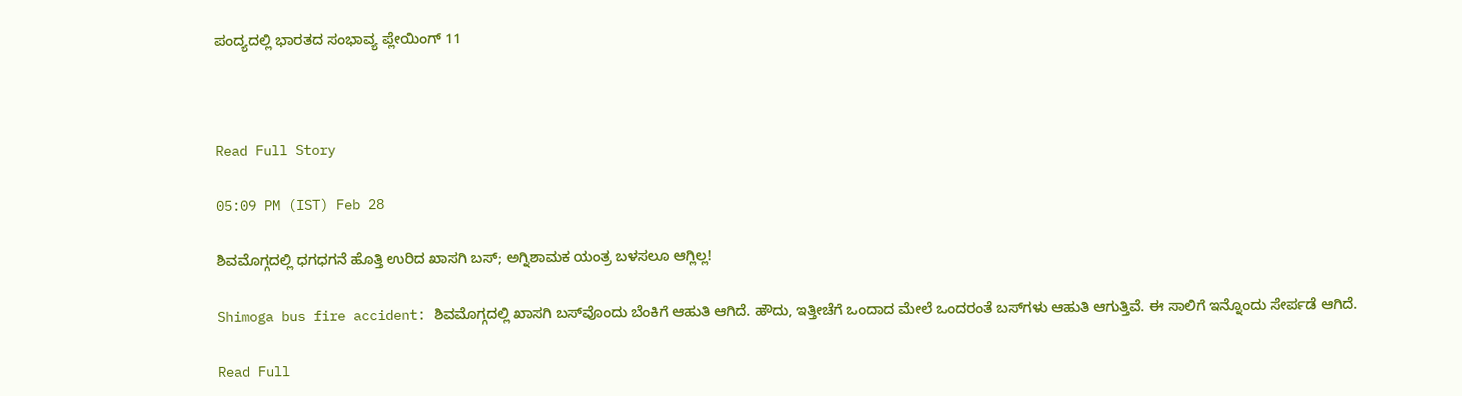ಪಂದ್ಯದಲ್ಲಿ ಭಾರತದ ಸಂಭಾವ್ಯ ಪ್ಲೇಯಿಂಗ್ 11



Read Full Story

05:09 PM (IST) Feb 28

ಶಿವಮೊಗ್ಗದಲ್ಲಿ ಧಗಧಗನೆ ಹೊತ್ತಿ ಉರಿದ ಖಾಸಗಿ ಬಸ್; ಅಗ್ನಿಶಾಮಕ ಯಂತ್ರ ಬಳಸಲೂ ಆಗ್ಲಿಲ್ಲ!

Shimoga bus fire accident: ಶಿವಮೊಗ್ಗದಲ್ಲಿ ಖಾಸಗಿ ಬಸ್‌ವೊಂದು ಬೆಂಕಿಗೆ ಆಹುತಿ ಆಗಿದೆ. ಹೌದು, ಇತ್ತೀಚೆಗೆ ಒಂದಾದ ಮೇಲೆ ಒಂದರಂತೆ ಬಸ್‌ಗಳು ಆಹುತಿ ಆಗುತ್ತಿವೆ. ಈ ಸಾಲಿಗೆ ಇನ್ನೊಂದು ಸೇರ್ಪಡೆ ಆಗಿದೆ.

Read Full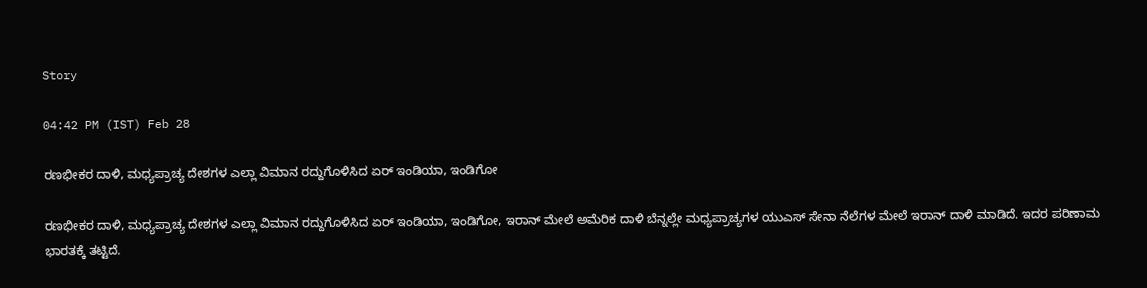Story

04:42 PM (IST) Feb 28

ರಣಭೀಕರ ದಾಳಿ, ಮಧ್ಯಪ್ರಾಚ್ಯ ದೇಶಗಳ ಎಲ್ಲಾ ವಿಮಾನ ರದ್ದುಗೊಳಿಸಿದ ಏರ್ ಇಂಡಿಯಾ, ಇಂಡಿಗೋ

ರಣಭೀಕರ ದಾಳಿ, ಮಧ್ಯಪ್ರಾಚ್ಯ ದೇಶಗಳ ಎಲ್ಲಾ ವಿಮಾನ ರದ್ದುಗೊಳಿಸಿದ ಏರ್ ಇಂಡಿಯಾ, ಇಂಡಿಗೋ, ಇರಾನ್ ಮೇಲೆ ಅಮೆರಿಕ ದಾಳಿ ಬೆನ್ನಲ್ಲೇ ಮಧ್ಯಪ್ರಾಚ್ಯಗಳ ಯುಎಸ್ ಸೇನಾ ನೆಲೆಗಳ ಮೇಲೆ ಇರಾನ್ ದಾಳಿ ಮಾಡಿದೆ. ಇದರ ಪರಿಣಾಮ ಭಾರತಕ್ಕೆ ತಟ್ಟಿದೆ.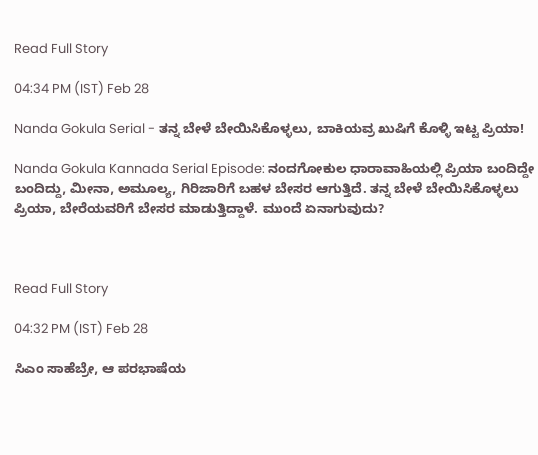Read Full Story

04:34 PM (IST) Feb 28

Nanda Gokula Serial - ತನ್ನ ಬೇಳೆ ಬೇಯಿಸಿಕೊಳ್ಳಲು, ಬಾಕಿಯವ್ರ ಖುಷಿಗೆ ಕೊಳ್ಳಿ ಇಟ್ಟ ಪ್ರಿಯಾ!

Nanda Gokula Kannada Serial Episode: ನಂದಗೋಕುಲ ಧಾರಾವಾಹಿಯಲ್ಲಿ ಪ್ರಿಯಾ ಬಂದಿದ್ದೇ ಬಂದಿದ್ದು, ಮೀನಾ, ಅಮೂಲ್ಯ, ಗಿರಿಜಾರಿಗೆ ಬಹಳ ಬೇಸರ ಆಗುತ್ತಿದೆ. ತನ್ನ ಬೇಳೆ ಬೇಯಿಸಿಕೊಳ್ಳಲು ಪ್ರಿಯಾ, ಬೇರೆಯವರಿಗೆ ಬೇಸರ ಮಾಡುತ್ತಿದ್ದಾಳೆ. ಮುಂದೆ ಏನಾಗುವುದು?



Read Full Story

04:32 PM (IST) Feb 28

ಸಿಎಂ ಸಾಹೆಬ್ರೇ, ಆ ಪರಭಾಷೆಯ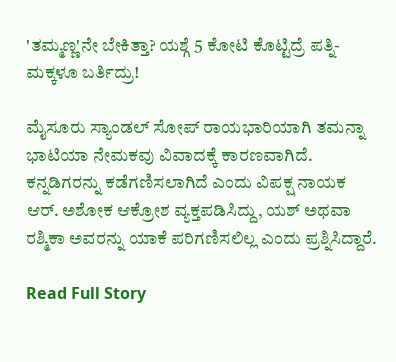'ತಮ್ಮಣ್ಣ'ನೇ ಬೇಕಿತ್ತಾ? ಯಶ್ಗೆ 5 ಕೋಟಿ ಕೊಟ್ಟಿದ್ರೆ ಪತ್ನಿ-ಮಕ್ಕಳೂ ಬರ್ತಿದ್ರು!

ಮೈಸೂರು ಸ್ಯಾಂಡಲ್ ಸೋಪ್ ರಾಯಭಾರಿಯಾಗಿ ತಮನ್ನಾ ಭಾಟಿಯಾ ನೇಮಕವು ವಿವಾದಕ್ಕೆ ಕಾರಣವಾಗಿದೆ. ಕನ್ನಡಿಗರನ್ನು ಕಡೆಗಣಿಸಲಾಗಿದೆ ಎಂದು ವಿಪಕ್ಷ ನಾಯಕ ಆರ್. ಅಶೋಕ ಆಕ್ರೋಶ ವ್ಯಕ್ತಪಡಿಸಿದ್ದು, ಯಶ್ ಅಥವಾ ರಶ್ಮಿಕಾ ಅವರನ್ನು ಯಾಕೆ ಪರಿಗಣಿಸಲಿಲ್ಲ ಎಂದು ಪ್ರಶ್ನಿಸಿದ್ದಾರೆ.

Read Full Story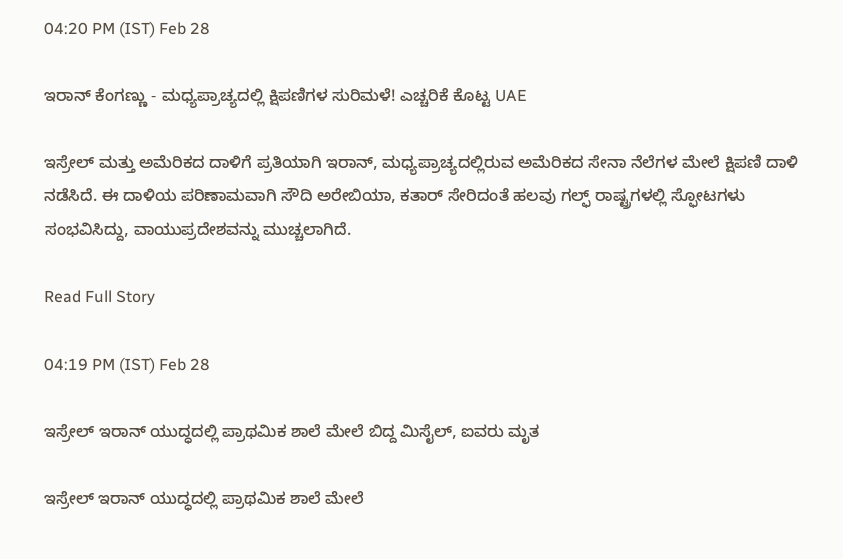04:20 PM (IST) Feb 28

ಇರಾನ್ ಕೆಂಗಣ್ಣು - ಮಧ್ಯಪ್ರಾಚ್ಯದಲ್ಲಿ ಕ್ಷಿಪಣಿಗಳ ಸುರಿಮಳೆ! ಎಚ್ಚರಿಕೆ ಕೊಟ್ಟ UAE

ಇಸ್ರೇಲ್ ಮತ್ತು ಅಮೆರಿಕದ ದಾಳಿಗೆ ಪ್ರತಿಯಾಗಿ ಇರಾನ್, ಮಧ್ಯಪ್ರಾಚ್ಯದಲ್ಲಿರುವ ಅಮೆರಿಕದ ಸೇನಾ ನೆಲೆಗಳ ಮೇಲೆ ಕ್ಷಿಪಣಿ ದಾಳಿ ನಡೆಸಿದೆ. ಈ ದಾಳಿಯ ಪರಿಣಾಮವಾಗಿ ಸೌದಿ ಅರೇಬಿಯಾ, ಕತಾರ್ ಸೇರಿದಂತೆ ಹಲವು ಗಲ್ಫ್ ರಾಷ್ಟ್ರಗಳಲ್ಲಿ ಸ್ಫೋಟಗಳು ಸಂಭವಿಸಿದ್ದು, ವಾಯುಪ್ರದೇಶವನ್ನು ಮುಚ್ಚಲಾಗಿದೆ.

Read Full Story

04:19 PM (IST) Feb 28

ಇಸ್ರೇಲ್ ಇರಾನ್ ಯುದ್ಧದಲ್ಲಿ ಪ್ರಾಥಮಿಕ ಶಾಲೆ ಮೇಲೆ ಬಿದ್ದ ಮಿಸೈಲ್, ಐವರು ಮೃತ

ಇಸ್ರೇಲ್ ಇರಾನ್ ಯುದ್ಧದಲ್ಲಿ ಪ್ರಾಥಮಿಕ ಶಾಲೆ ಮೇಲೆ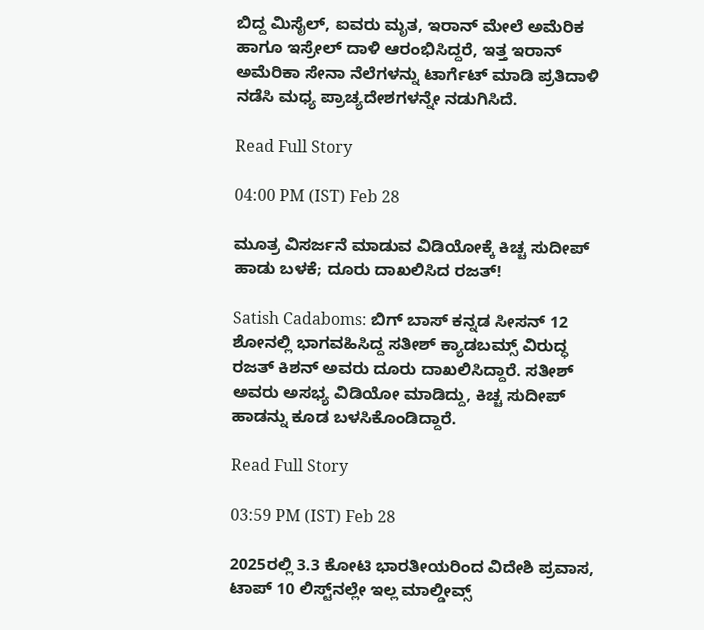ಬಿದ್ದ ಮಿಸೈಲ್, ಐವರು ಮೃತ, ಇರಾನ್ ಮೇಲೆ ಅಮೆರಿಕ ಹಾಗೂ ಇಸ್ರೇಲ್ ದಾಳಿ ಆರಂಭಿಸಿದ್ದರೆ, ಇತ್ತ ಇರಾನ್ ಅಮೆರಿಕಾ ಸೇನಾ ನೆಲೆಗಳನ್ನು ಟಾರ್ಗೆಟ್ ಮಾಡಿ ಪ್ರತಿದಾಳಿ ನಡೆಸಿ ಮಧ್ಯ ಪ್ರಾಚ್ಯದೇಶಗಳನ್ನೇ ನಡುಗಿಸಿದೆ.

Read Full Story

04:00 PM (IST) Feb 28

ಮೂತ್ರ ವಿಸರ್ಜನೆ ಮಾಡುವ ವಿಡಿಯೋಕ್ಕೆ ಕಿಚ್ಚ ಸುದೀಪ್‌ ಹಾಡು ಬಳಕೆ; ದೂರು ದಾಖಲಿಸಿದ ರಜತ್!

Satish Cadaboms: ಬಿಗ್‌ ಬಾಸ್‌ ಕನ್ನಡ ಸೀಸನ್‌ 12 ಶೋನಲ್ಲಿ ಭಾಗವಹಿಸಿದ್ದ ಸತೀಶ್‌ ಕ್ಯಾಡಬಮ್ಸ್‌ ವಿರುದ್ಧ ರಜತ್‌ ಕಿಶನ್‌ ಅವರು ದೂರು ದಾಖಲಿಸಿದ್ದಾರೆ. ಸತೀಶ್‌ ಅವರು ಅಸಭ್ಯ ವಿಡಿಯೋ ಮಾಡಿದ್ದು, ಕಿಚ್ಚ ಸುದೀಪ್‌ ಹಾಡನ್ನು ಕೂಡ ಬಳಸಿಕೊಂಡಿದ್ದಾರೆ.

Read Full Story

03:59 PM (IST) Feb 28

2025ರಲ್ಲಿ 3.3 ಕೋಟಿ ಭಾರತೀಯರಿಂದ ವಿದೇಶಿ ಪ್ರವಾಸ, ಟಾಪ್ 10 ಲಿಸ್ಟ್‌ನಲ್ಲೇ ಇಲ್ಲ ಮಾಲ್ಡೀವ್ಸ್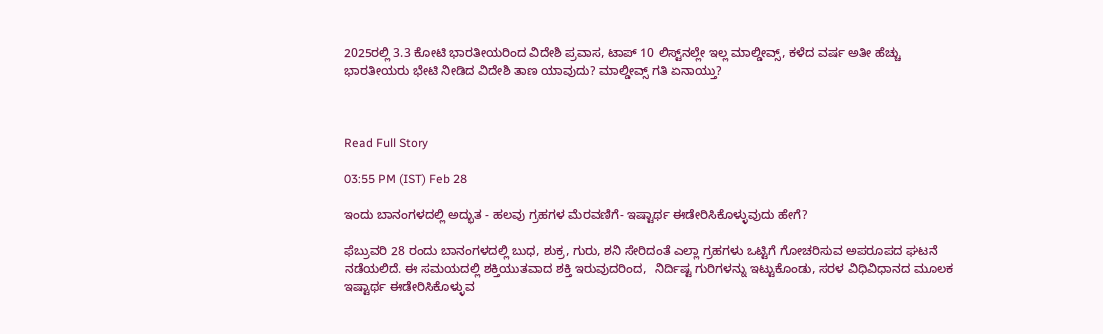2025ರಲ್ಲಿ 3.3 ಕೋಟಿ ಭಾರತೀಯರಿಂದ ವಿದೇಶಿ ಪ್ರವಾಸ, ಟಾಪ್ 10 ಲಿಸ್ಟ್‌ನಲ್ಲೇ ಇಲ್ಲ ಮಾಲ್ಡೀವ್ಸ್, ಕಳೆದ ವರ್ಷ ಅತೀ ಹೆಚ್ಚು ಭಾರತೀಯರು ಭೇಟಿ ನೀಡಿದ ವಿದೇಶಿ ತಾಣ ಯಾವುದು? ಮಾಲ್ಡೀವ್ಸ್ ಗತಿ ಏನಾಯ್ತು?



Read Full Story

03:55 PM (IST) Feb 28

ಇಂದು ಬಾನಂಗಳದಲ್ಲಿ ಅದ್ಭುತ - ಹಲವು ಗ್ರಹಗಳ ಮೆರವಣಿಗೆ- ಇಷ್ಟಾರ್ಥ ಈಡೇರಿಸಿಕೊಳ್ಳುವುದು ಹೇಗೆ?

ಫೆಬ್ರುವರಿ 28 ರಂದು ಬಾನಂಗಳದಲ್ಲಿ ಬುಧ, ಶುಕ್ರ, ಗುರು, ಶನಿ ಸೇರಿದಂತೆ ಎಲ್ಲಾ ಗ್ರಹಗಳು ಒಟ್ಟಿಗೆ ಗೋಚರಿಸುವ ಅಪರೂಪದ ಘಟನೆ ನಡೆಯಲಿದೆ. ಈ ಸಮಯದಲ್ಲಿ ಶಕ್ತಿಯುತವಾದ ಶಕ್ತಿ ಇರುವುದರಿಂದ,  ನಿರ್ದಿಷ್ಟ ಗುರಿಗಳನ್ನು ಇಟ್ಟುಕೊಂಡು, ಸರಳ ವಿಧಿವಿಧಾನದ ಮೂಲಕ ಇಷ್ಟಾರ್ಥ ಈಡೇರಿಸಿಕೊಳ್ಳುವ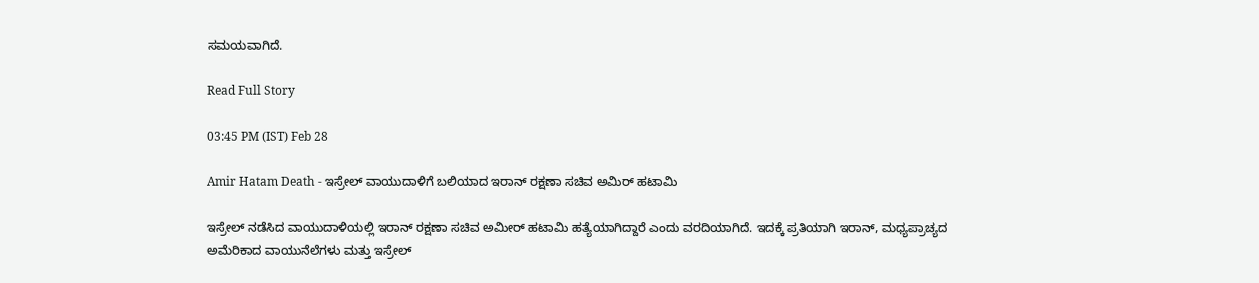ಸಮಯವಾಗಿದೆ.

Read Full Story

03:45 PM (IST) Feb 28

Amir Hatam Death - ಇಸ್ರೇಲ್ ವಾಯುದಾಳಿಗೆ ಬಲಿಯಾದ ಇರಾನ್ ರಕ್ಷಣಾ ಸಚಿವ ಅಮಿರ್ ಹಟಾಮಿ

ಇಸ್ರೇಲ್ ನಡೆಸಿದ ವಾಯುದಾಳಿಯಲ್ಲಿ ಇರಾನ್ ರಕ್ಷಣಾ ಸಚಿವ ಅಮೀರ್ ಹಟಾಮಿ ಹತ್ಯೆಯಾಗಿದ್ದಾರೆ ಎಂದು ವರದಿಯಾಗಿದೆ. ಇದಕ್ಕೆ ಪ್ರತಿಯಾಗಿ ಇರಾನ್, ಮಧ್ಯಪ್ರಾಚ್ಯದ ಅಮೆರಿಕಾದ ವಾಯುನೆಲೆಗಳು ಮತ್ತು ಇಸ್ರೇಲ್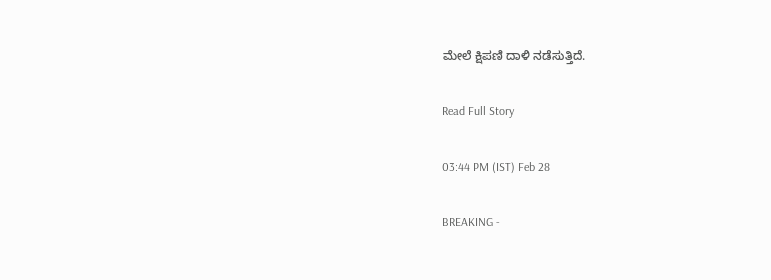ಮೇಲೆ ಕ್ಷಿಪಣಿ ದಾಳಿ ನಡೆಸುತ್ತಿದೆ.

Read Full Story

03:44 PM (IST) Feb 28

BREAKING -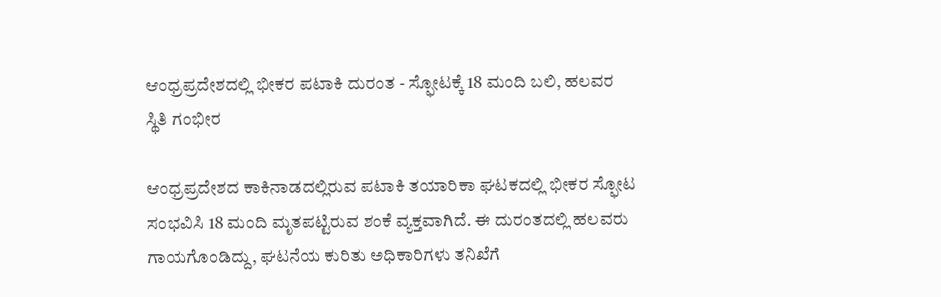ಆಂಧ್ರಪ್ರದೇಶದಲ್ಲಿ ಭೀಕರ ಪಟಾಕಿ ದುರಂತ - ಸ್ಫೋಟಕ್ಕೆ 18 ಮಂದಿ ಬಲಿ, ಹಲವರ ಸ್ಥಿತಿ ಗಂಭೀರ

ಆಂಧ್ರಪ್ರದೇಶದ ಕಾಕಿನಾಡದಲ್ಲಿರುವ ಪಟಾಕಿ ತಯಾರಿಕಾ ಘಟಕದಲ್ಲಿ ಭೀಕರ ಸ್ಫೋಟ ಸಂಭವಿಸಿ 18 ಮಂದಿ ಮೃತಪಟ್ಟಿರುವ ಶಂಕೆ ವ್ಯಕ್ತವಾಗಿದೆ. ಈ ದುರಂತದಲ್ಲಿ ಹಲವರು ಗಾಯಗೊಂಡಿದ್ದು, ಘಟನೆಯ ಕುರಿತು ಅಧಿಕಾರಿಗಳು ತನಿಖೆಗೆ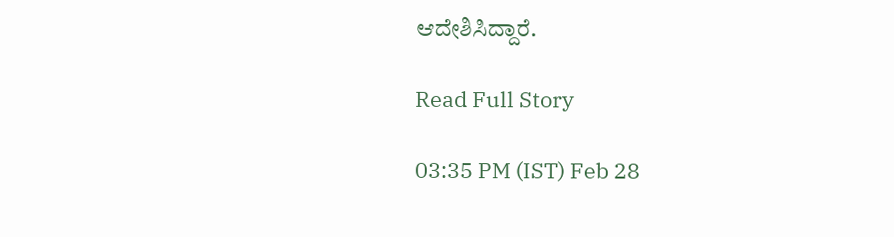ಆದೇಶಿಸಿದ್ದಾರೆ.

Read Full Story

03:35 PM (IST) Feb 28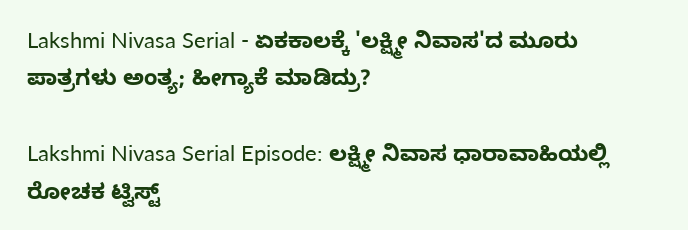Lakshmi Nivasa Serial - ಏಕಕಾಲಕ್ಕೆ 'ಲಕ್ಷ್ಮೀ ನಿವಾಸ'ದ ಮೂರು ಪಾತ್ರಗಳು ಅಂತ್ಯ; ಹೀಗ್ಯಾಕೆ ಮಾಡಿದ್ರು?

Lakshmi Nivasa Serial Episode: ಲಕ್ಷ್ಮೀ ನಿವಾಸ ಧಾರಾವಾಹಿಯಲ್ಲಿ ರೋಚಕ ಟ್ವಿಸ್ಟ್‌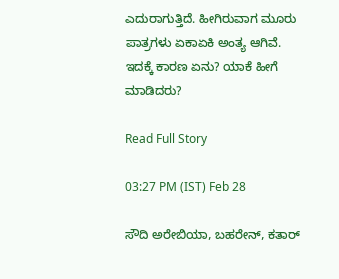ಎದುರಾಗುತ್ತಿದೆ. ಹೀಗಿರುವಾಗ ಮೂರು ಪಾತ್ರಗಳು ಏಕಾಏಕಿ ಅಂತ್ಯ ಆಗಿವೆ. ಇದಕ್ಕೆ ಕಾರಣ ಏನು? ಯಾಕೆ ಹೀಗೆ ಮಾಡಿದರು?

Read Full Story

03:27 PM (IST) Feb 28

ಸೌದಿ ಅರೇಬಿಯಾ, ಬಹರೇನ್‌, ಕತಾರ್‌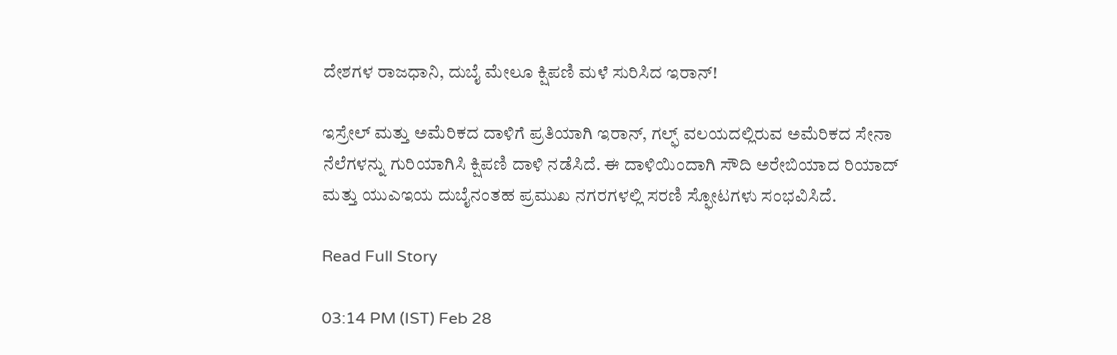ದೇಶಗಳ ರಾಜಧಾನಿ, ದುಬೈ ಮೇಲೂ ಕ್ಷಿಪಣಿ ಮಳೆ ಸುರಿಸಿದ ಇರಾನ್‌!

ಇಸ್ರೇಲ್ ಮತ್ತು ಅಮೆರಿಕದ ದಾಳಿಗೆ ಪ್ರತಿಯಾಗಿ ಇರಾನ್, ಗಲ್ಫ್ ವಲಯದಲ್ಲಿರುವ ಅಮೆರಿಕದ ಸೇನಾ ನೆಲೆಗಳನ್ನು ಗುರಿಯಾಗಿಸಿ ಕ್ಷಿಪಣಿ ದಾಳಿ ನಡೆಸಿದೆ. ಈ ದಾಳಿಯಿಂದಾಗಿ ಸೌದಿ ಅರೇಬಿಯಾದ ರಿಯಾದ್ ಮತ್ತು ಯುಎಇಯ ದುಬೈನಂತಹ ಪ್ರಮುಖ ನಗರಗಳಲ್ಲಿ ಸರಣಿ ಸ್ಫೋಟಗಳು ಸಂಭವಿಸಿದೆ.

Read Full Story

03:14 PM (IST) Feb 28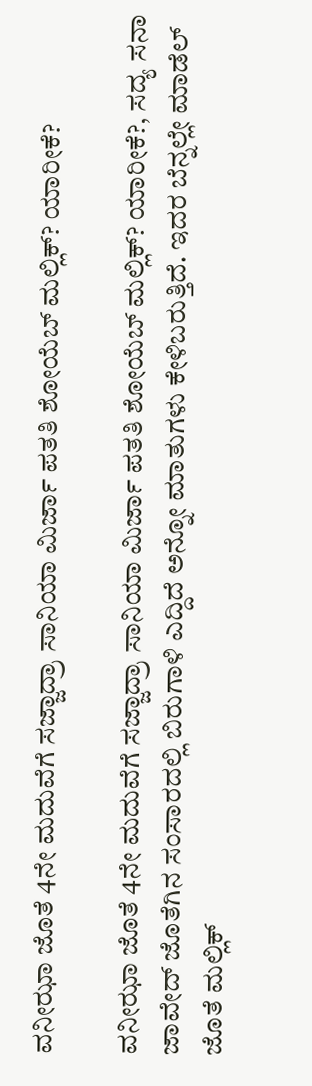ವನೀಝಾ ಜೊತೆ 4ನೇ ಮದುವೆಗೆ ಸಜ್ಜಾದ್ರಾ ಸಾನಿಯಾ ಮಿರ್ಜಾ ಪತತಿ ಶೋಯೆಬ್ ಮಲ್ಲಿಕ್? ಯಾರೀಕೆ?

ವನೀಝಾ ಜೊತೆ 4ನೇ ಮದುವೆಗೆ ಸಜ್ಜಾದ್ರಾ ಸಾನಿಯಾ ಮಿರ್ಜಾ ಪತತಿ ಶೋಯೆಬ್ ಮಲ್ಲಿಕ್? ಯಾರೀಕೆ?, ಸದ್ಯ ಸನಾ ಜಾವೇದ್ ಜೊತೆಗಿನ ಸಂಸಾರದಲ್ಲಿ ಬಿರುಗಾಳಿ ಎದ್ದಿದೆ ಅನ್ನೋ ಮಾತುಗಳು ಕೇಳಿಬರುತ್ತಿದೆ. ಇದರ ಬೆನ್ನಲ್ಲೇ ಮಾಡೆಲ್ ಜೊತೆ ಮಲ್ಲಿಕ್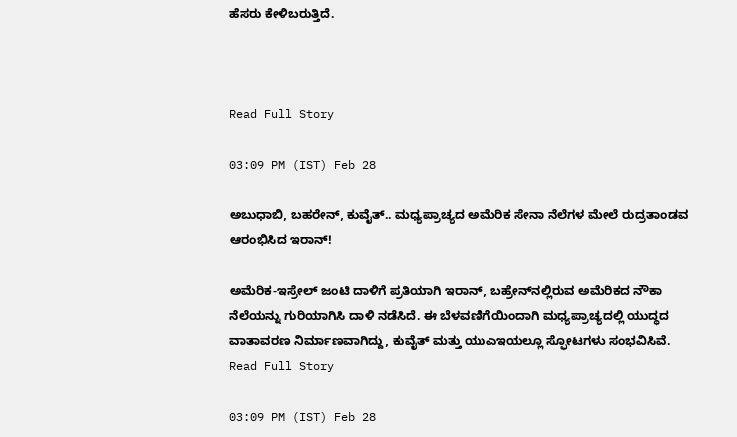ಹೆಸರು ಕೇಳಿಬರುತ್ತಿದೆ.



Read Full Story

03:09 PM (IST) Feb 28

ಅಬುಧಾಬಿ, ಬಹರೇನ್‌, ಕುವೈತ್‌.. ಮಧ್ಯಪ್ರಾಚ್ಯದ ಅಮೆರಿಕ ಸೇನಾ ನೆಲೆಗಳ ಮೇಲೆ ರುದ್ರತಾಂಡವ ಆರಂಭಿಸಿದ ಇರಾನ್‌!

ಅಮೆರಿಕ-ಇಸ್ರೇಲ್ ಜಂಟಿ ದಾಳಿಗೆ ಪ್ರತಿಯಾಗಿ ಇರಾನ್, ಬಹ್ರೇನ್‌ನಲ್ಲಿರುವ ಅಮೆರಿಕದ ನೌಕಾ ನೆಲೆಯನ್ನು ಗುರಿಯಾಗಿಸಿ ದಾಳಿ ನಡೆಸಿದೆ. ಈ ಬೆಳವಣಿಗೆಯಿಂದಾಗಿ ಮಧ್ಯಪ್ರಾಚ್ಯದಲ್ಲಿ ಯುದ್ಧದ ವಾತಾವರಣ ನಿರ್ಮಾಣವಾಗಿದ್ದು, ಕುವೈತ್ ಮತ್ತು ಯುಎಇಯಲ್ಲೂ ಸ್ಫೋಟಗಳು ಸಂಭವಿಸಿವೆ.
Read Full Story

03:09 PM (IST) Feb 28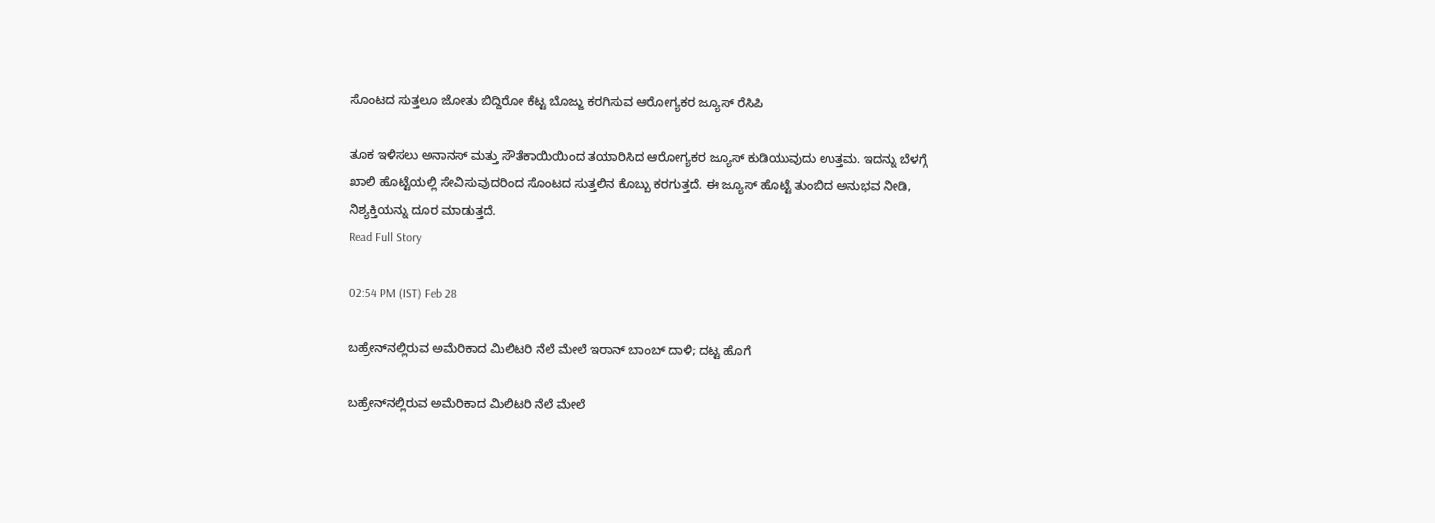ಸೊಂಟದ ಸುತ್ತಲೂ ಜೋತು ಬಿದ್ದಿರೋ ಕೆಟ್ಟ ಬೊಜ್ಜು ಕರಗಿಸುವ ಆರೋಗ್ಯಕರ ಜ್ಯೂಸ್ ರೆಸಿಪಿ

ತೂಕ ಇಳಿಸಲು ಅನಾನಸ್ ಮತ್ತು ಸೌತೆಕಾಯಿಯಿಂದ ತಯಾರಿಸಿದ ಆರೋಗ್ಯಕರ ಜ್ಯೂಸ್ ಕುಡಿಯುವುದು ಉತ್ತಮ. ಇದನ್ನು ಬೆಳಗ್ಗೆ ಖಾಲಿ ಹೊಟ್ಟೆಯಲ್ಲಿ ಸೇವಿಸುವುದರಿಂದ ಸೊಂಟದ ಸುತ್ತಲಿನ ಕೊಬ್ಬು ಕರಗುತ್ತದೆ. ಈ ಜ್ಯೂಸ್ ಹೊಟ್ಟೆ ತುಂಬಿದ ಅನುಭವ ನೀಡಿ, ನಿಶ್ಯಕ್ತಿಯನ್ನು ದೂರ ಮಾಡುತ್ತದೆ.
Read Full Story

02:54 PM (IST) Feb 28

ಬಹ್ರೇನ್‌ನಲ್ಲಿರುವ ಅಮೆರಿಕಾದ ಮಿಲಿಟರಿ ನೆಲೆ ಮೇಲೆ ಇರಾನ್ ಬಾಂಬ್ ದಾಳಿ; ದಟ್ಟ ಹೊಗೆ

ಬಹ್ರೇನ್‌ನಲ್ಲಿರುವ ಅಮೆರಿಕಾದ ಮಿಲಿಟರಿ ನೆಲೆ ಮೇಲೆ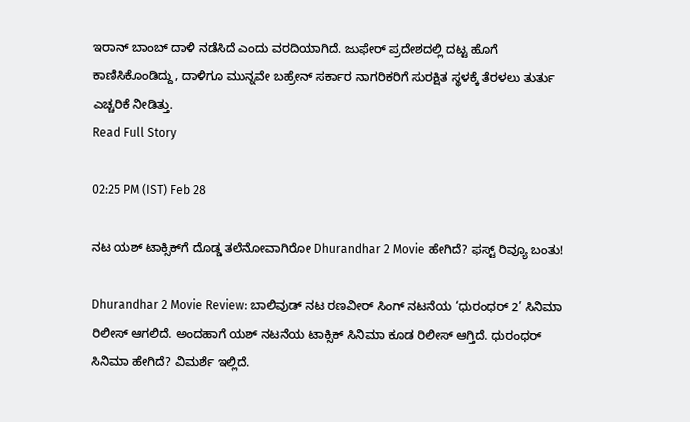ಇರಾನ್ ಬಾಂಬ್ ದಾಳಿ ನಡೆಸಿದೆ ಎಂದು ವರದಿಯಾಗಿದೆ. ಜುಫೇರ್ ಪ್ರದೇಶದಲ್ಲಿ ದಟ್ಟ ಹೊಗೆ ಕಾಣಿಸಿಕೊಂಡಿದ್ದು, ದಾಳಿಗೂ ಮುನ್ನವೇ ಬಹ್ರೇನ್ ಸರ್ಕಾರ ನಾಗರಿಕರಿಗೆ ಸುರಕ್ಷಿತ ಸ್ಥಳಕ್ಕೆ ತೆರಳಲು ತುರ್ತು ಎಚ್ಚರಿಕೆ ನೀಡಿತ್ತು.
Read Full Story

02:25 PM (IST) Feb 28

ನಟ ಯಶ್‌ ಟಾಕ್ಸಿಕ್‌ಗೆ ದೊಡ್ಡ ತಲೆನೋವಾಗಿರೋ Dhurandhar 2 Movie ಹೇಗಿದೆ? ಫಸ್ಟ್‌ ರಿವ್ಯೂ ಬಂತು!

Dhurandhar 2 Movie Review: ಬಾಲಿವುಡ್‌ ನಟ ರಣವೀರ್‌ ಸಿಂಗ್‌ ನಟನೆಯ ‘ಧುರಂಧರ್‌ 2’ ಸಿನಿಮಾ ರಿಲೀಸ್‌ ಆಗಲಿದೆ. ಅಂದಹಾಗೆ ಯಶ್‌ ನಟನೆಯ ಟಾಕ್ಸಿಕ್‌ ಸಿನಿಮಾ ಕೂಡ ರಿಲೀಸ್‌ ಆಗ್ತಿದೆ. ಧುರಂಧರ್‌ ಸಿನಿಮಾ ಹೇಗಿದೆ? ವಿಮರ್ಶೆ ಇಲ್ಲಿದೆ.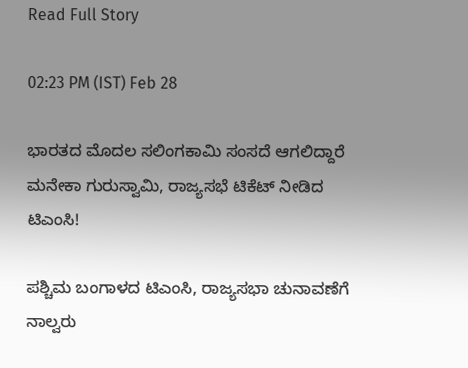Read Full Story

02:23 PM (IST) Feb 28

ಭಾರತದ ಮೊದಲ ಸಲಿಂಗಕಾಮಿ ಸಂಸದೆ ಆಗಲಿದ್ದಾರೆ ಮನೇಕಾ ಗುರುಸ್ವಾಮಿ, ರಾಜ್ಯಸಭೆ ಟಿಕೆಟ್‌ ನೀಡಿದ ಟಿಎಂಸಿ!

ಪಶ್ಚಿಮ ಬಂಗಾಳದ ಟಿಎಂಸಿ, ರಾಜ್ಯಸಭಾ ಚುನಾವಣೆಗೆ ನಾಲ್ವರು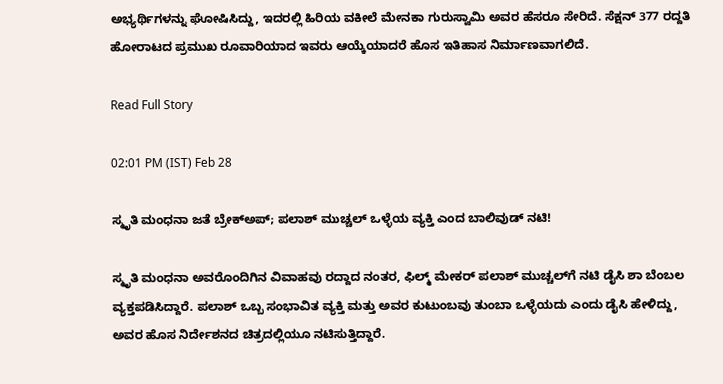ಅಭ್ಯರ್ಥಿಗಳನ್ನು ಘೋಷಿಸಿದ್ದು, ಇದರಲ್ಲಿ ಹಿರಿಯ ವಕೀಲೆ ಮೇನಕಾ ಗುರುಸ್ವಾಮಿ ಅವರ ಹೆಸರೂ ಸೇರಿದೆ. ಸೆಕ್ಷನ್ 377 ರದ್ದತಿ ಹೋರಾಟದ ಪ್ರಮುಖ ರೂವಾರಿಯಾದ ಇವರು ಆಯ್ಕೆಯಾದರೆ ಹೊಸ ಇತಿಹಾಸ ನಿರ್ಮಾಣವಾಗಲಿದೆ.

Read Full Story

02:01 PM (IST) Feb 28

ಸ್ಮೃತಿ ಮಂಧನಾ ಜತೆ ಬ್ರೇಕ್‌ಅಪ್; ಪಲಾಶ್ ಮುಚ್ಚಲ್ ಒಳ್ಳೆಯ ವ್ಯಕ್ತಿ ಎಂದ ಬಾಲಿವುಡ್ ನಟಿ!

ಸ್ಮೃತಿ ಮಂಧನಾ ಅವರೊಂದಿಗಿನ ವಿವಾಹವು ರದ್ದಾದ ನಂತರ, ಫಿಲ್ಮ್‌ ಮೇಕರ್ ಪಲಾಶ್ ಮುಚ್ಚಲ್‌ಗೆ ನಟಿ ಡೈಸಿ ಶಾ ಬೆಂಬಲ ವ್ಯಕ್ತಪಡಿಸಿದ್ದಾರೆ. ಪಲಾಶ್ ಒಬ್ಬ ಸಂಭಾವಿತ ವ್ಯಕ್ತಿ ಮತ್ತು ಅವರ ಕುಟುಂಬವು ತುಂಬಾ ಒಳ್ಳೆಯದು ಎಂದು ಡೈಸಿ ಹೇಳಿದ್ದು, ಅವರ ಹೊಸ ನಿರ್ದೇಶನದ ಚಿತ್ರದಲ್ಲಿಯೂ ನಟಿಸುತ್ತಿದ್ದಾರೆ.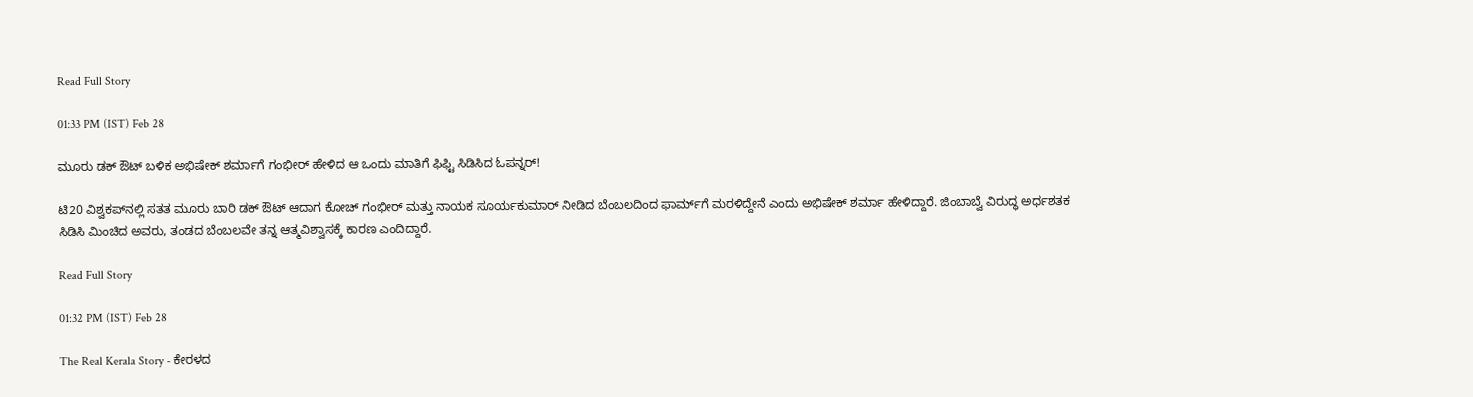Read Full Story

01:33 PM (IST) Feb 28

ಮೂರು ಡಕ್ ಔಟ್ ಬಳಿಕ ಅಭಿಷೇಕ್ ಶರ್ಮಾಗೆ ಗಂಭೀರ್ ಹೇಳಿದ ಆ ಒಂದು ಮಾತಿಗೆ ಫಿಫ್ಟಿ ಸಿಡಿಸಿದ ಓಪನ್ನರ್!

ಟಿ20 ವಿಶ್ವಕಪ್‌ನಲ್ಲಿ ಸತತ ಮೂರು ಬಾರಿ ಡಕ್ ಔಟ್ ಆದಾಗ ಕೋಚ್ ಗಂಭೀರ್ ಮತ್ತು ನಾಯಕ ಸೂರ್ಯಕುಮಾರ್ ನೀಡಿದ ಬೆಂಬಲದಿಂದ ಫಾರ್ಮ್‌ಗೆ ಮರಳಿದ್ದೇನೆ ಎಂದು ಅಭಿಷೇಕ್ ಶರ್ಮಾ ಹೇಳಿದ್ದಾರೆ. ಜಿಂಬಾಬ್ವೆ ವಿರುದ್ಧ ಅರ್ಧಶತಕ ಸಿಡಿಸಿ ಮಿಂಚಿದ ಅವರು, ತಂಡದ ಬೆಂಬಲವೇ ತನ್ನ ಆತ್ಮವಿಶ್ವಾಸಕ್ಕೆ ಕಾರಣ ಎಂದಿದ್ದಾರೆ.

Read Full Story

01:32 PM (IST) Feb 28

The Real Kerala Story - ಕೇರಳದ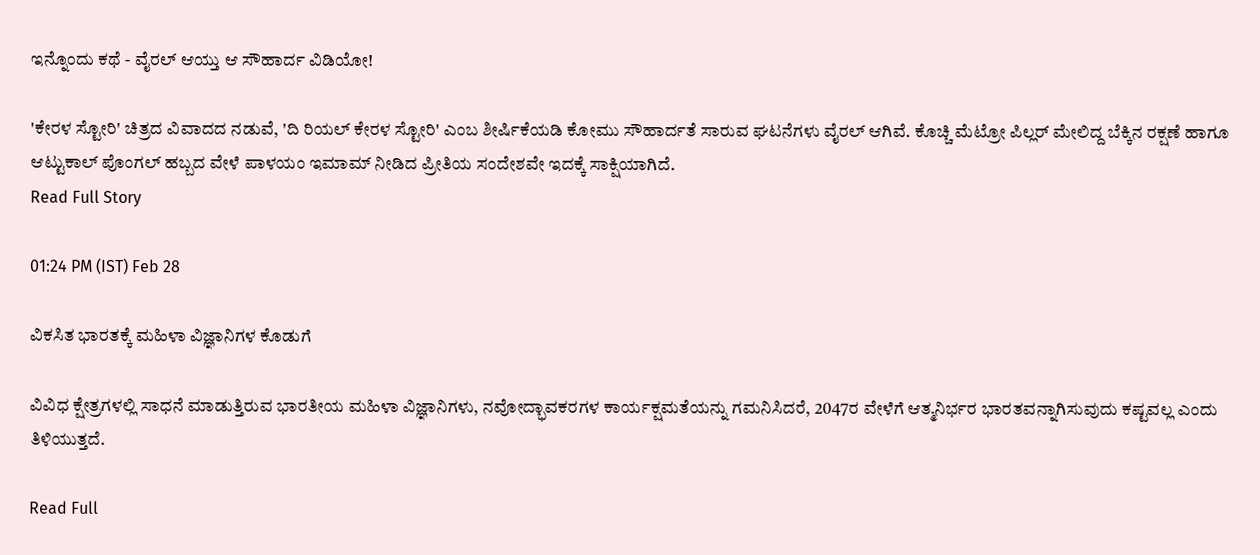ಇನ್ನೊಂದು ಕಥೆ - ವೈರಲ್ ಆಯ್ತು ಆ ಸೌಹಾರ್ದ ವಿಡಿಯೋ!

'ಕೇರಳ ಸ್ಟೋರಿ' ಚಿತ್ರದ ವಿವಾದದ ನಡುವೆ, 'ದಿ ರಿಯಲ್ ಕೇರಳ ಸ್ಟೋರಿ' ಎಂಬ ಶೀರ್ಷಿಕೆಯಡಿ ಕೋಮು ಸೌಹಾರ್ದತೆ ಸಾರುವ ಘಟನೆಗಳು ವೈರಲ್ ಆಗಿವೆ. ಕೊಚ್ಚಿ ಮೆಟ್ರೋ ಪಿಲ್ಲರ್ ಮೇಲಿದ್ದ ಬೆಕ್ಕಿನ ರಕ್ಷಣೆ ಹಾಗೂ ಆಟ್ಟುಕಾಲ್ ಪೊಂಗಲ್ ಹಬ್ಬದ ವೇಳೆ ಪಾಳಯಂ ಇಮಾಮ್ ನೀಡಿದ ಪ್ರೀತಿಯ ಸಂದೇಶವೇ ಇದಕ್ಕೆ ಸಾಕ್ಷಿಯಾಗಿದೆ.
Read Full Story

01:24 PM (IST) Feb 28

ವಿಕಸಿತ ಭಾರತಕ್ಕೆ ಮಹಿಳಾ ವಿಜ್ಞಾನಿಗಳ ಕೊಡುಗೆ

ವಿವಿಧ ಕ್ಷೇತ್ರಗಳಲ್ಲಿ ಸಾಧನೆ ಮಾಡುತ್ತಿರುವ ಭಾರತೀಯ ಮಹಿಳಾ ವಿಜ್ಞಾನಿಗಳು, ನವೋದ್ಭಾವಕರಗಳ ಕಾರ್ಯಕ್ಷಮತೆಯನ್ನು ಗಮನಿಸಿದರೆ, 2047ರ ವೇಳೆಗೆ ಆತ್ಮನಿರ್ಭರ ಭಾರತವನ್ನಾಗಿಸುವುದು ಕಷ್ಟವಲ್ಲ ಎಂದು ತಿಳಿಯುತ್ತದೆ.

Read Full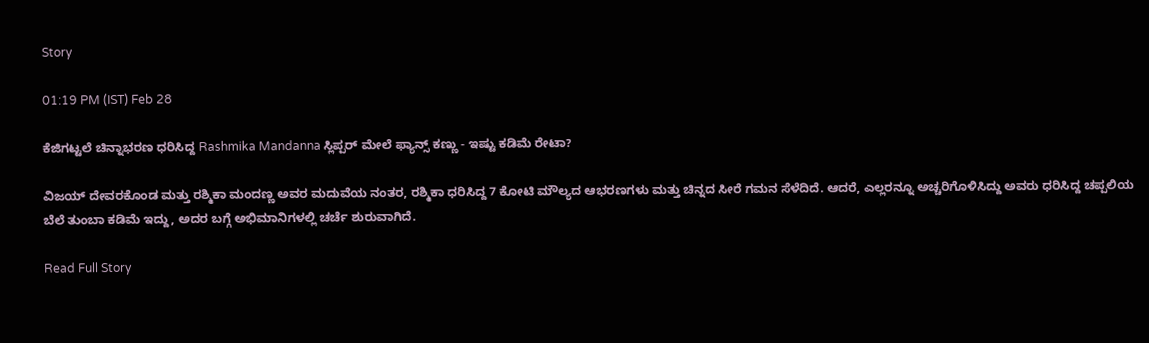Story

01:19 PM (IST) Feb 28

ಕೆಜಿಗಟ್ಟಲೆ ಚಿನ್ನಾಭರಣ ಧರಿಸಿದ್ದ Rashmika Mandanna ಸ್ಲಿಪ್ಪರ್ ಮೇಲೆ ಫ್ಯಾನ್ಸ್ ಕಣ್ಣು - ಇಷ್ಟು ಕಡಿಮೆ ರೇಟಾ?

ವಿಜಯ್ ದೇವರಕೊಂಡ ಮತ್ತು ರಶ್ಮಿಕಾ ಮಂದಣ್ಣ ಅವರ ಮದುವೆಯ ನಂತರ, ರಶ್ಮಿಕಾ ಧರಿಸಿದ್ದ 7 ಕೋಟಿ ಮೌಲ್ಯದ ಆಭರಣಗಳು ಮತ್ತು ಚಿನ್ನದ ಸೀರೆ ಗಮನ ಸೆಳೆದಿದೆ. ಆದರೆ, ಎಲ್ಲರನ್ನೂ ಅಚ್ಚರಿಗೊಳಿಸಿದ್ದು ಅವರು ಧರಿಸಿದ್ದ ಚಪ್ಪಲಿಯ ಬೆಲೆ ತುಂಬಾ ಕಡಿಮೆ ಇದ್ದು, ಅದರ ಬಗ್ಗೆ ಅಭಿಮಾನಿಗಳಲ್ಲಿ ಚರ್ಚೆ ಶುರುವಾಗಿದೆ.

Read Full Story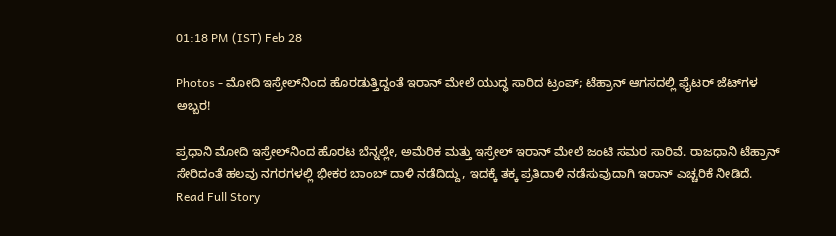01:18 PM (IST) Feb 28

Photos - ಮೋದಿ ಇಸ್ರೇಲ್‌ನಿಂದ ಹೊರಡುತ್ತಿದ್ದಂತೆ ಇರಾನ್ ಮೇಲೆ ಯುದ್ಧ ಸಾರಿದ ಟ್ರಂಪ್; ಟೆಹ್ರಾನ್ ಆಗಸದಲ್ಲಿ ಫೈಟರ್ ಜೆಟ್‌ಗಳ ಅಬ್ಬರ!

ಪ್ರಧಾನಿ ಮೋದಿ ಇಸ್ರೇಲ್‌ನಿಂದ ಹೊರಟ ಬೆನ್ನಲ್ಲೇ, ಅಮೆರಿಕ ಮತ್ತು ಇಸ್ರೇಲ್ ಇರಾನ್ ಮೇಲೆ ಜಂಟಿ ಸಮರ ಸಾರಿವೆ. ರಾಜಧಾನಿ ಟೆಹ್ರಾನ್ ಸೇರಿದಂತೆ ಹಲವು ನಗರಗಳಲ್ಲಿ ಭೀಕರ ಬಾಂಬ್ ದಾಳಿ ನಡೆದಿದ್ದು, ಇದಕ್ಕೆ ತಕ್ಕ ಪ್ರತಿದಾಳಿ ನಡೆಸುವುದಾಗಿ ಇರಾನ್ ಎಚ್ಚರಿಕೆ ನೀಡಿದೆ.
Read Full Story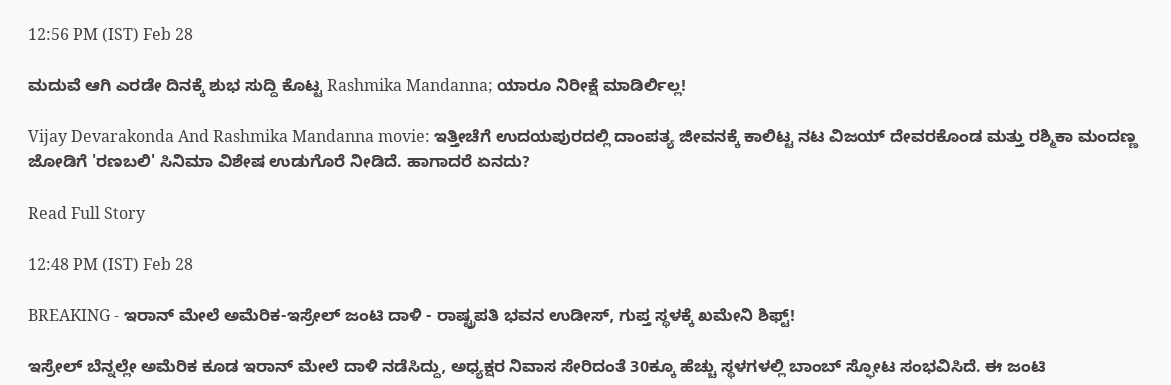12:56 PM (IST) Feb 28

ಮದುವೆ ಆಗಿ ಎರಡೇ ದಿನಕ್ಕೆ ಶುಭ ಸುದ್ದಿ ಕೊಟ್ಟ Rashmika Mandanna; ಯಾರೂ ನಿರೀಕ್ಷೆ ಮಾಡಿರ್ಲಿಲ್ಲ!

Vijay Devarakonda And Rashmika Mandanna movie: ಇತ್ತೀಚೆಗೆ ಉದಯಪುರದಲ್ಲಿ ದಾಂಪತ್ಯ ಜೀವನಕ್ಕೆ ಕಾಲಿಟ್ಟ ನಟ ವಿಜಯ್ ದೇವರಕೊಂಡ ಮತ್ತು ರಶ್ಮಿಕಾ ಮಂದಣ್ಣ ಜೋಡಿಗೆ 'ರಣಬಲಿ' ಸಿನಿಮಾ ವಿಶೇಷ ಉಡುಗೊರೆ ನೀಡಿದೆ. ಹಾಗಾದರೆ ಏನದು?

Read Full Story

12:48 PM (IST) Feb 28

BREAKING - ಇರಾನ್ ಮೇಲೆ ಅಮೆರಿಕ-ಇಸ್ರೇಲ್ ಜಂಟಿ ದಾಳಿ - ರಾಷ್ಟ್ರಪತಿ ಭವನ ಉಡೀಸ್, ಗುಪ್ತ ಸ್ಥಳಕ್ಕೆ ಖಮೇನಿ ಶಿಫ್ಟ್!

ಇಸ್ರೇಲ್ ಬೆನ್ನಲ್ಲೇ ಅಮೆರಿಕ ಕೂಡ ಇರಾನ್ ಮೇಲೆ ದಾಳಿ ನಡೆಸಿದ್ದು, ಅಧ್ಯಕ್ಷರ ನಿವಾಸ ಸೇರಿದಂತೆ 30ಕ್ಕೂ ಹೆಚ್ಚು ಸ್ಥಳಗಳಲ್ಲಿ ಬಾಂಬ್ ಸ್ಫೋಟ ಸಂಭವಿಸಿದೆ. ಈ ಜಂಟಿ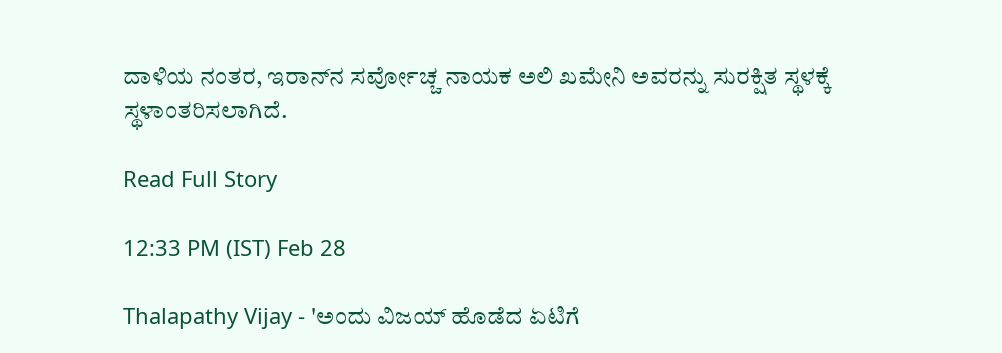ದಾಳಿಯ ನಂತರ, ಇರಾನ್‌ನ ಸರ್ವೋಚ್ಚ ನಾಯಕ ಅಲಿ ಖಮೇನಿ ಅವರನ್ನು ಸುರಕ್ಷಿತ ಸ್ಥಳಕ್ಕೆ ಸ್ಥಳಾಂತರಿಸಲಾಗಿದೆ.

Read Full Story

12:33 PM (IST) Feb 28

Thalapathy Vijay - 'ಅಂದು ವಿಜಯ್ ಹೊಡೆದ ಏಟಿಗೆ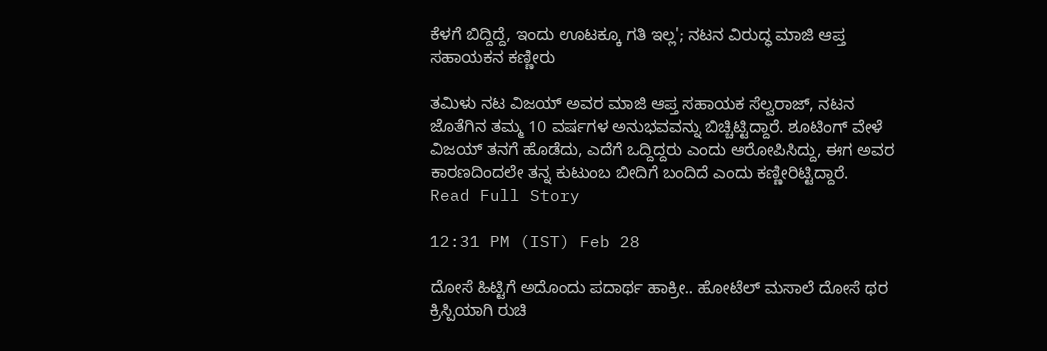ಕೆಳಗೆ ಬಿದ್ದಿದ್ದೆ, ಇಂದು ಊಟಕ್ಕೂ ಗತಿ ಇಲ್ಲ'; ನಟನ ವಿರುದ್ಧ ಮಾಜಿ ಆಪ್ತ ಸಹಾಯಕನ ಕಣ್ಣೀರು

ತಮಿಳು ನಟ ವಿಜಯ್ ಅವರ ಮಾಜಿ ಆಪ್ತ ಸಹಾಯಕ ಸೆಲ್ವರಾಜ್, ನಟನ ಜೊತೆಗಿನ ತಮ್ಮ 10 ವರ್ಷಗಳ ಅನುಭವವನ್ನು ಬಿಚ್ಚಿಟ್ಟಿದ್ದಾರೆ. ಶೂಟಿಂಗ್ ವೇಳೆ ವಿಜಯ್ ತನಗೆ ಹೊಡೆದು, ಎದೆಗೆ ಒದ್ದಿದ್ದರು ಎಂದು ಆರೋಪಿಸಿದ್ದು, ಈಗ ಅವರ ಕಾರಣದಿಂದಲೇ ತನ್ನ ಕುಟುಂಬ ಬೀದಿಗೆ ಬಂದಿದೆ ಎಂದು ಕಣ್ಣೀರಿಟ್ಟಿದ್ದಾರೆ.
Read Full Story

12:31 PM (IST) Feb 28

ದೋಸೆ ಹಿಟ್ಟಿಗೆ ಅದೊಂದು ಪದಾರ್ಥ ಹಾಕ್ರೀ.. ಹೋಟೆಲ್‌ ಮಸಾಲೆ ದೋಸೆ ಥರ ಕ್ರಿಸ್ಪಿಯಾಗಿ ರುಚಿ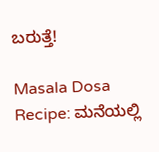ಬರುತ್ತೆ!

Masala Dosa Recipe: ಮನೆಯಲ್ಲಿ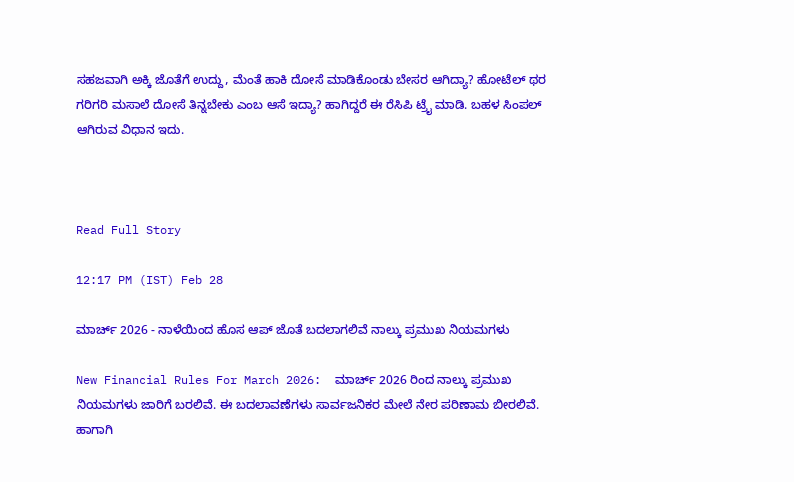ಸಹಜವಾಗಿ ಅಕ್ಕಿ ಜೊತೆಗೆ ಉದ್ದು, ಮೆಂತೆ ಹಾಕಿ ದೋಸೆ ಮಾಡಿಕೊಂಡು ಬೇಸರ ಆಗಿದ್ಯಾ? ಹೋಟೆಲ್‌ ಥರ ಗರಿಗರಿ ಮಸಾಲೆ ದೋಸೆ ತಿನ್ನಬೇಕು ಎಂಬ ಆಸೆ ಇದ್ಯಾ? ಹಾಗಿದ್ದರೆ ಈ ರೆಸಿಪಿ ಟ್ರೈ ಮಾಡಿ. ಬಹಳ ಸಿಂಪಲ್‌ ಆಗಿರುವ ವಿಧಾನ ಇದು.



Read Full Story

12:17 PM (IST) Feb 28

ಮಾರ್ಚ್ 2026 - ನಾಳೆಯಿಂದ ಹೊಸ ಆಪ್‌ ಜೊತೆ ಬದಲಾಗಲಿವೆ ನಾಲ್ಕು ಪ್ರಮುಖ ನಿಯಮಗಳು

New Financial Rules For March 2026:  ಮಾರ್ಚ್ 2026 ರಿಂದ ನಾಲ್ಕು ಪ್ರಮುಖ ನಿಯಮಗಳು ಜಾರಿಗೆ ಬರಲಿವೆ. ಈ ಬದಲಾವಣೆಗಳು ಸಾರ್ವಜನಿಕರ ಮೇಲೆ ನೇರ ಪರಿಣಾಮ ಬೀರಲಿವೆ. ಹಾಗಾಗಿ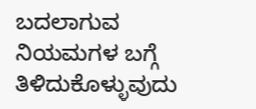ಬದಲಾಗುವ ನಿಯಮಗಳ ಬಗ್ಗೆ ತಿಳಿದುಕೊಳ್ಳುವುದು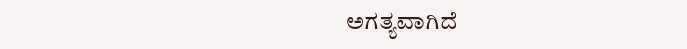ಅಗತ್ಯವಾಗಿದೆ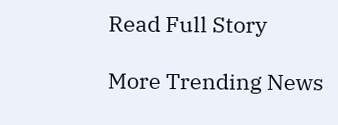Read Full Story

More Trending News